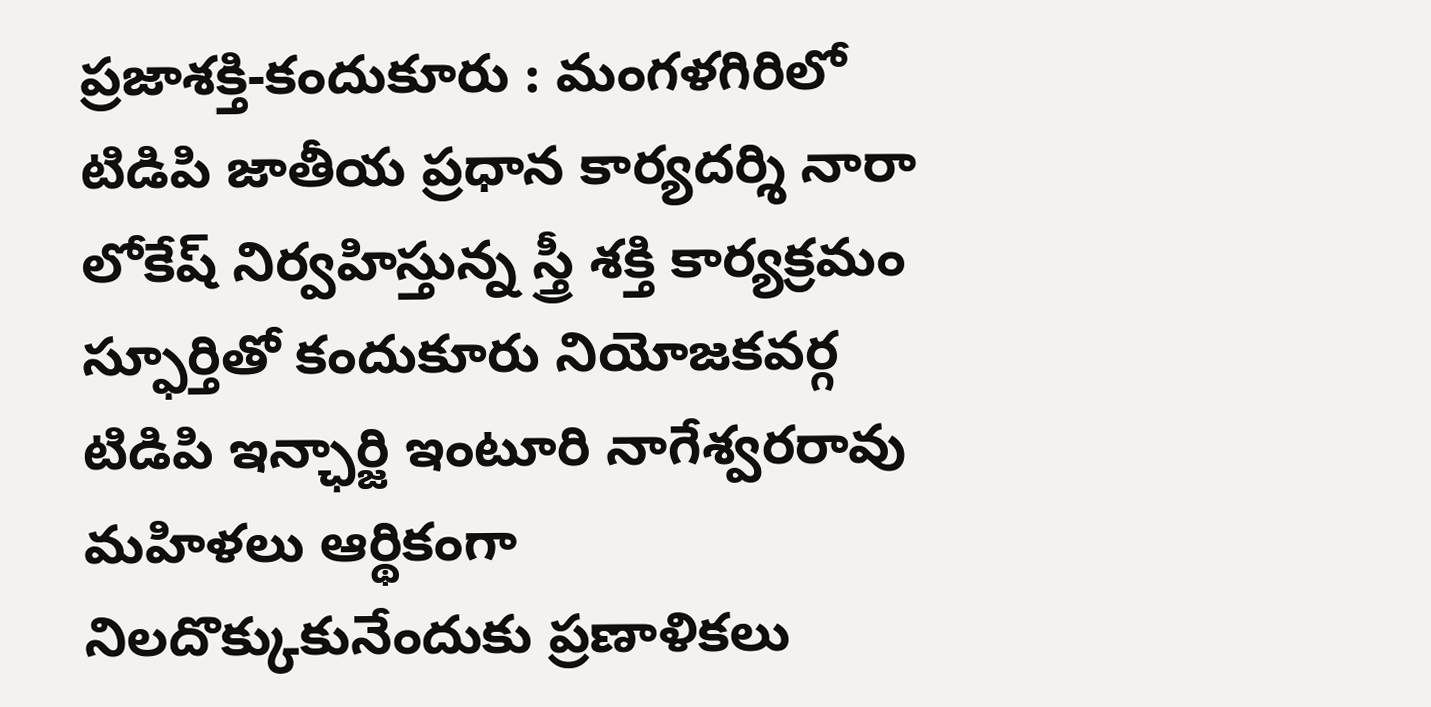ప్రజాశక్తి-కందుకూరు : మంగళగిరిలో టిడిపి జాతీయ ప్రధాన కార్యదర్శి నారా లోకేష్ నిర్వహిస్తున్న స్త్రీ శక్తి కార్యక్రమం స్ఫూర్తితో కందుకూరు నియోజకవర్గ టిడిపి ఇన్ఛార్జి ఇంటూరి నాగేశ్వరరావు మహిళలు ఆర్థికంగా నిలదొక్కుకునేందుకు ప్రణాళికలు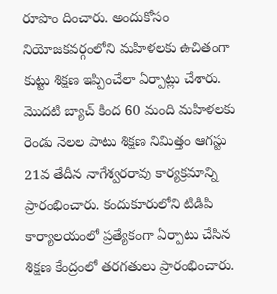రూపొం దించారు. అందుకోసం నియోజకవర్గంలోని మహిళలకు ఉచితంగా కుట్టు శిక్షణ ఇప్పించేలా ఏర్పాట్లు చేశారు. మొదటి బ్యాచ్ కింద 60 మంది మహిళలకు రెండు నెలల పాటు శిక్షణ నిమిత్తం ఆగస్టు 21వ తేదీన నాగేశ్వరరావు కార్యక్రమాన్ని ప్రారంభించారు. కందుకూరులోని టిడిపి కార్యాలయంలో ప్రత్యేకంగా ఏర్పాటు చేసిన శిక్షణ కేంద్రంలో తరగతులు ప్రారంభించారు.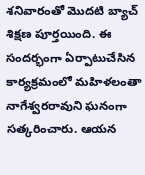శనివారంతో మొదటి బ్యాచ్ శిక్షణ పూర్తయింది. ఈ సందర్భంగా ఏర్పాటుచేసిన కార్యక్రమంలో మహిళలంతా నాగేశ్వరరావుని ఘనంగా సత్కరించారు. ఆయన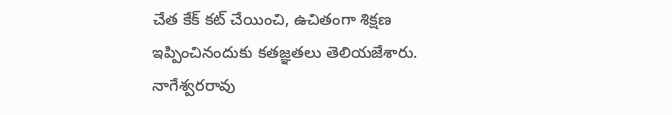చేత కేక్ కట్ చేయించి, ఉచితంగా శిక్షణ ఇప్పించినందుకు కతజ్ఞతలు తెలియజేశారు. నాగేశ్వరరావు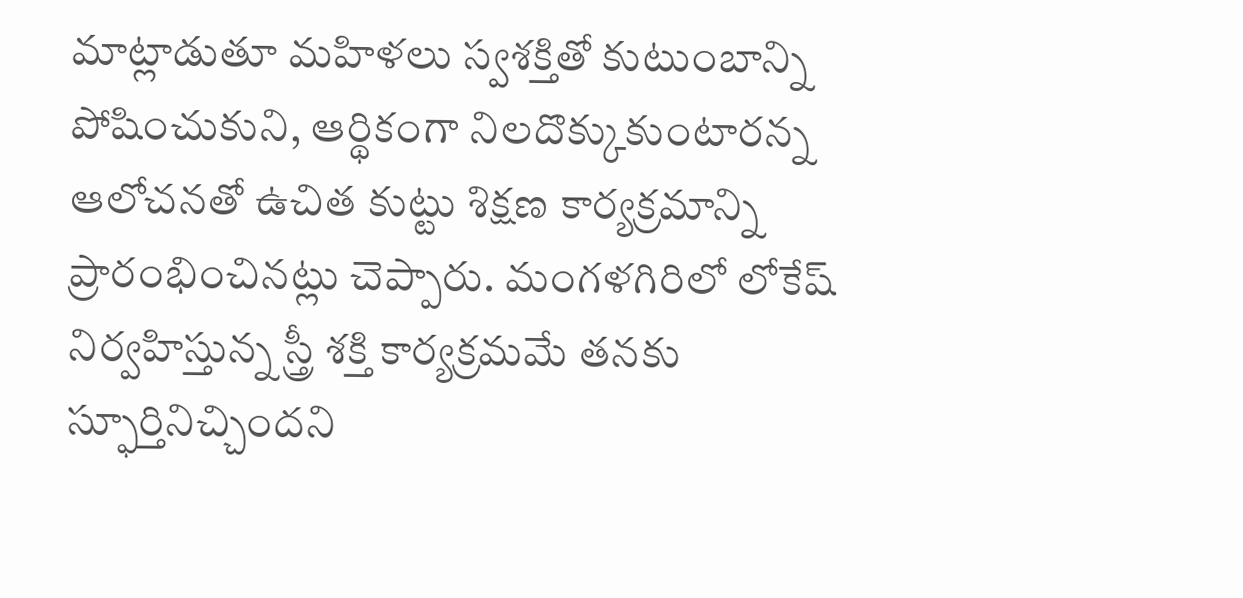మాట్లాడుతూ మహిళలు స్వశక్తితో కుటుంబాన్ని పోషించుకుని, ఆర్థికంగా నిలదొక్కుకుంటారన్న ఆలోచనతో ఉచిత కుట్టు శిక్షణ కార్యక్రమాన్ని ప్రారంభించినట్లు చెప్పారు. మంగళగిరిలో లోకేష్ నిర్వహిస్తున్న స్త్రీ శక్తి కార్యక్రమమే తనకు స్ఫూర్తినిచ్చిందని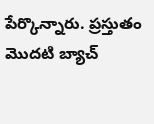పేర్కొన్నారు. ప్రస్తుతం మొదటి బ్యాచ్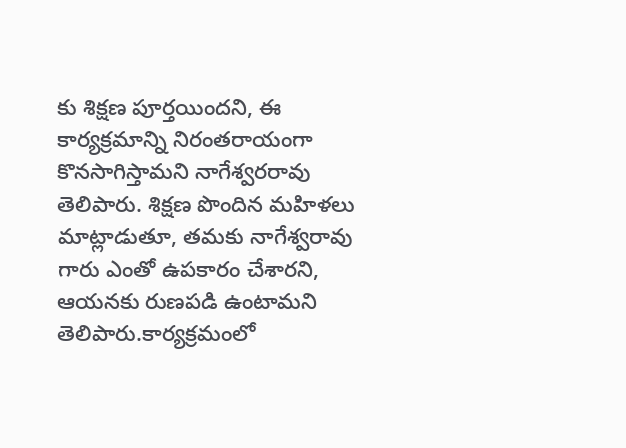కు శిక్షణ పూర్తయిందని, ఈ కార్యక్రమాన్ని నిరంతరాయంగా కొనసాగిస్తామని నాగేశ్వరరావు తెలిపారు. శిక్షణ పొందిన మహిళలు మాట్లాడుతూ, తమకు నాగేశ్వరావు గారు ఎంతో ఉపకారం చేశారని, ఆయనకు రుణపడి ఉంటామని తెలిపారు.కార్యక్రమంలో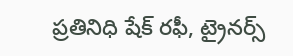ప్రతినిధి షేక్ రఫీ, ట్రైనర్స్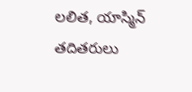లలిత, యాస్మిన్ తదితరులు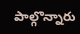పాల్గొన్నారు